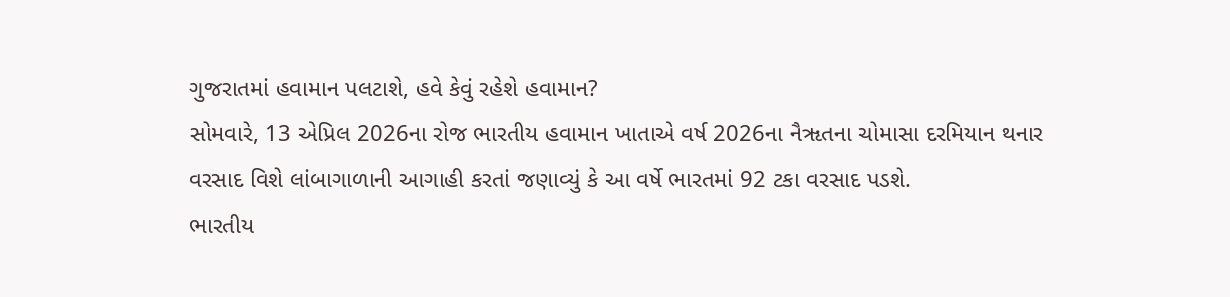ગુજરાતમાં હવામાન પલટાશે, હવે કેવું રહેશે હવામાન?
સોમવારે, 13 એપ્રિલ 2026ના રોજ ભારતીય હવામાન ખાતાએ વર્ષ 2026ના નૈૠતના ચોમાસા દરમિયાન થનાર વરસાદ વિશે લાંબાગાળાની આગાહી કરતાં જણાવ્યું કે આ વર્ષે ભારતમાં 92 ટકા વરસાદ પડશે.
ભારતીય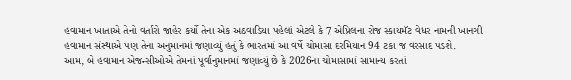હવામાન ખાતાએ તેનો વર્તારો જાહેર કર્યો તેના એક અઠવાડિયા પહેલાં એટલે કે 7 એપ્રિલના રોજ સ્કાયમૅટ વેધર નામની ખાનગી હવામાન સંસ્થાએ પણ તેના અનુમાનમાં જણાવ્યું હતું કે ભારતમાં આ વર્ષે ચોમાસા દરમિયાન 94 ટકા જ વરસાદ પડશે.
આમ, બે હવામાન એજન્સીઓએ તેમનાં પૂર્વાનુમાનમાં જણાવ્યું છે કે 2026ના ચોમાસામાં સામાન્ય કરતાં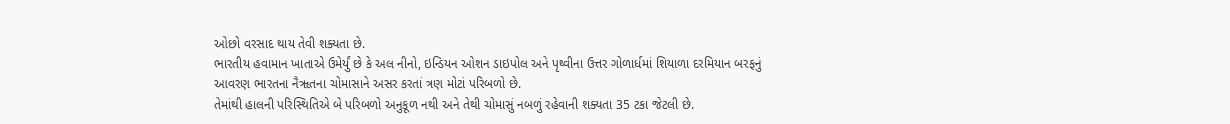ઓછો વરસાદ થાય તેવી શક્યતા છે.
ભારતીય હવામાન ખાતાએ ઉમેર્યું છે કે અલ નીનો, ઇન્ડિયન ઓશન ડાઇપોલ અને પૃથ્વીના ઉત્તર ગોળાર્ધમાં શિયાળા દરમિયાન બરફનું આવરણ ભારતના નૈૠતના ચોમાસાને અસર કરતાં ત્રણ મોટાં પરિબળો છે.
તેમાંથી હાલની પરિસ્થિતિએ બે પરિબળો અનુકૂળ નથી અને તેથી ચોમાસું નબળું રહેવાની શક્યતા 35 ટકા જેટલી છે.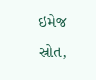ઇમેજ સ્રોત,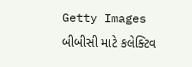Getty Images
બીબીસી માટે કલેક્ટિવ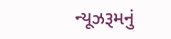ન્યૂઝરૂમનું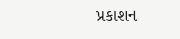પ્રકાશન